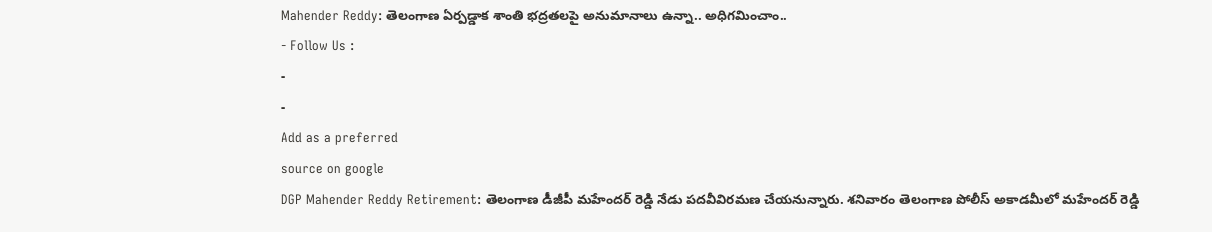Mahender Reddy: తెలంగాణ ఏర్పడ్డాక శాంతి భద్రతలపై అనుమానాలు ఉన్నా.. అధిగమించాం..
- Follow Us :
-
-
Add as a preferred
source on google
DGP Mahender Reddy Retirement: తెలంగాణ డీజీపీ మహేందర్ రెడ్డి నేడు పదవీవిరమణ చేయనున్నారు. శనివారం తెలంగాణ పోలీస్ అకాడమీలో మహేందర్ రెడ్డి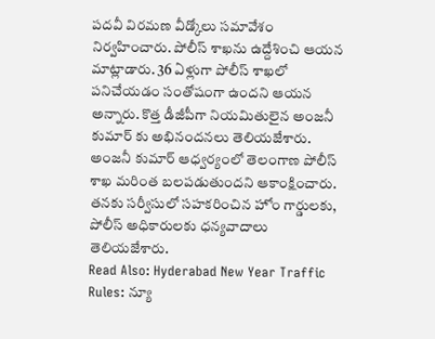పదవీ విరమణ వీడ్కోలు సమావేశం నిర్వహించారు. పోలీస్ శాఖను ఉద్దేశించి ఆయన మాట్లాడారు. 36 ఏళ్లుగా పోలీస్ శాఖలో పనిచేయడం సంతోషంగా ఉందని ఆయన అన్నారు. కొత్త డీజీపీగా నియమితులైన అంజనీ కుమార్ కు అభినందనలు తెలియజేశారు. అంజనీ కుమార్ ఆధ్వర్యంలో తెలంగాణ పోలీస్ శాఖ మరింత బలపడుతుందని ఆకాంక్షించారు. తనకు సర్వీసులో సహకరించిన హోం గార్డులకు, పోలీస్ అధికారులకు ధన్యవాదాలు తెలియజేశారు.
Read Also: Hyderabad New Year Traffic Rules: న్యూ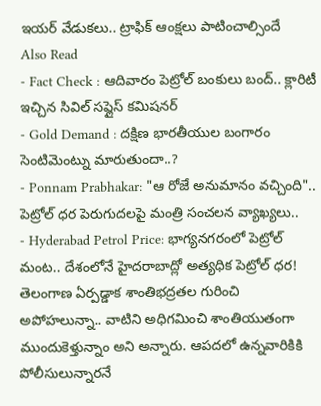ఇయర్ వేడుకలు.. ట్రాఫిక్ ఆంక్షలు పాటించాల్సిందే
Also Read
- Fact Check : ఆదివారం పెట్రోల్ బంకులు బంద్.. క్లారిటీ ఇచ్చిన సివిల్ సప్లైస్ కమిషనర్
- Gold Demand : దక్షిణ భారతీయుల బంగారం సెంటిమెంట్ను మారుతుందా..?
- Ponnam Prabhakar: "ఆ రోజే అనుమానం వచ్చింది".. పెట్రోల్ ధర పెరుగుదలపై మంత్రి సంచలన వ్యాఖ్యలు..
- Hyderabad Petrol Price: భాగ్యనగరంలో పెట్రోల్ మంట.. దేశంలోనే హైదరాబాద్లో అత్యధిక పెట్రోల్ ధర!
తెలంగాణ ఏర్పడ్డాక శాంతిభద్రతల గురించి అపోహలున్నా.. వాటిని అధిగమించి శాంతియుతంగా ముందుకెళ్తున్నాం అని అన్నారు. ఆపదలో ఉన్నవారికికి పోలీసులున్నారనే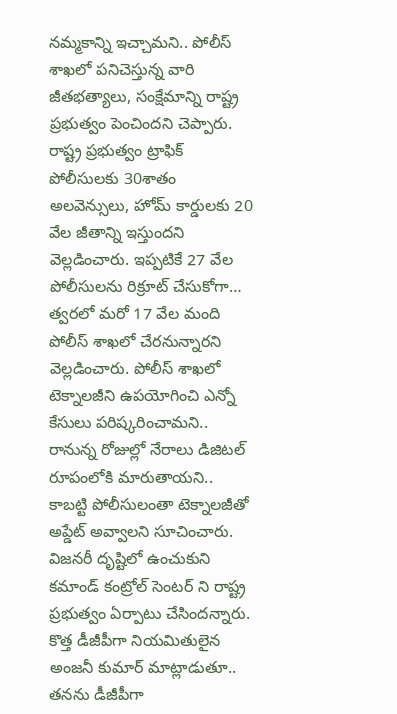నమ్మకాన్ని ఇచ్చామని.. పోలీస్ శాఖలో పనిచెస్తున్న వారి జీతభత్యాలు, సంక్షేమాన్ని రాష్ట్ర ప్రభుత్వం పెంచిందని చెప్పారు. రాష్ట్ర ప్రభుత్వం ట్రాఫిక్ పోలీసులకు 30శాతం అలవెన్సులు, హోమ్ కార్డులకు 20 వేల జీతాన్ని ఇస్తుందని వెల్లడించారు. ఇప్పటికే 27 వేల పోలీసులను రిక్రూట్ చేసుకోగా… త్వరలో మరో 17 వేల మంది పోలీస్ శాఖలో చేరనున్నారని వెల్లడించారు. పోలీస్ శాఖలో టెక్నాలజీని ఉపయోగించి ఎన్నో కేసులు పరిష్కరించామని.. రానున్న రోజుల్లో నేరాలు డిజిటల్ రూపంలోకి మారుతాయని.. కాబట్టి పోలీసులంతా టెక్నాలజీతో అప్డేట్ అవ్వాలని సూచించారు. విజనరీ దృష్టిలో ఉంచుకుని కమాండ్ కంట్రోల్ సెంటర్ ని రాష్ట్ర ప్రభుత్వం ఏర్పాటు చేసిందన్నారు.
కొత్త డీజీపీగా నియమితులైన అంజనీ కుమార్ మాట్లాడుతూ.. తనను డీజీపీగా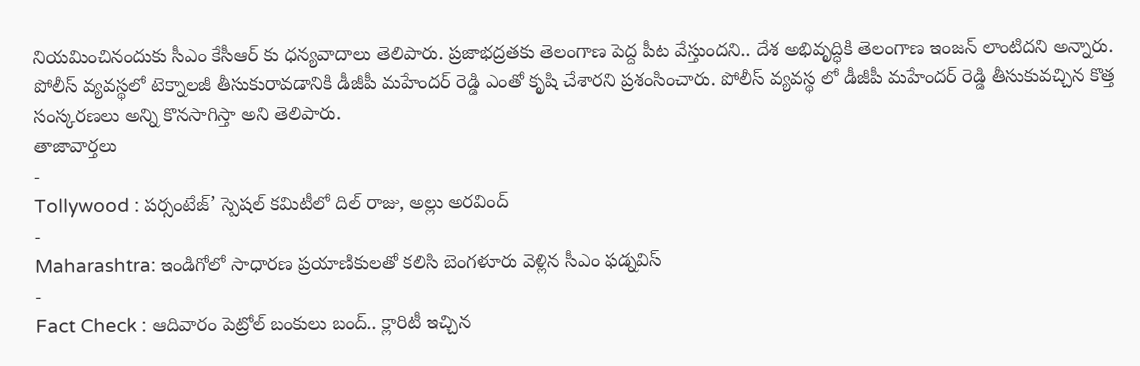నియమించినందుకు సీఎం కేసీఆర్ కు ధన్యవాదాలు తెలిపారు. ప్రజాభద్రతకు తెలంగాణ పెద్ద పీట వేస్తుందని.. దేశ అభివృద్ధికి తెలంగాణ ఇంజన్ లాంటిదని అన్నారు. పోలీస్ వ్యవస్థలో టెక్నాలజీ తీసుకురావడానికి డీజీపీ మహేందర్ రెడ్డి ఎంతో కృషి చేశారని ప్రశంసించారు. పోలీస్ వ్యవస్థ లో డీజీపీ మహేందర్ రెడ్డి తీసుకువచ్చిన కొత్త సంస్కరణలు అన్ని కొనసాగిస్తా అని తెలిపారు.
తాజావార్తలు
-
Tollywood : పర్సంటేజ్’ స్పెషల్ కమిటీలో దిల్ రాజు, అల్లు అరవింద్
-
Maharashtra: ఇండిగోలో సాధారణ ప్రయాణికులతో కలిసి బెంగళూరు వెళ్లిన సీఎం ఫడ్నవిస్
-
Fact Check : ఆదివారం పెట్రోల్ బంకులు బంద్.. క్లారిటీ ఇచ్చిన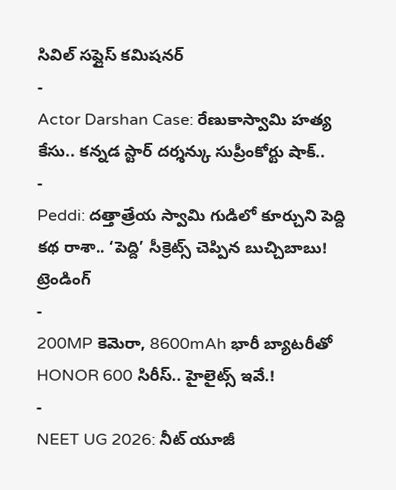సివిల్ సప్లైస్ కమిషనర్
-
Actor Darshan Case: రేణుకాస్వామి హత్య కేసు.. కన్నడ స్టార్ దర్శన్కు సుప్రీంకోర్టు షాక్..
-
Peddi: దత్తాత్రేయ స్వామి గుడిలో కూర్చుని పెద్ది కథ రాశా.. ‘పెద్ది’ సీక్రెట్స్ చెప్పిన బుచ్చిబాబు!
ట్రెండింగ్
-
200MP కెమెరా, 8600mAh భారీ బ్యాటరీతో HONOR 600 సిరీస్.. హైలైట్స్ ఇవే.!
-
NEET UG 2026: నీట్ యూజీ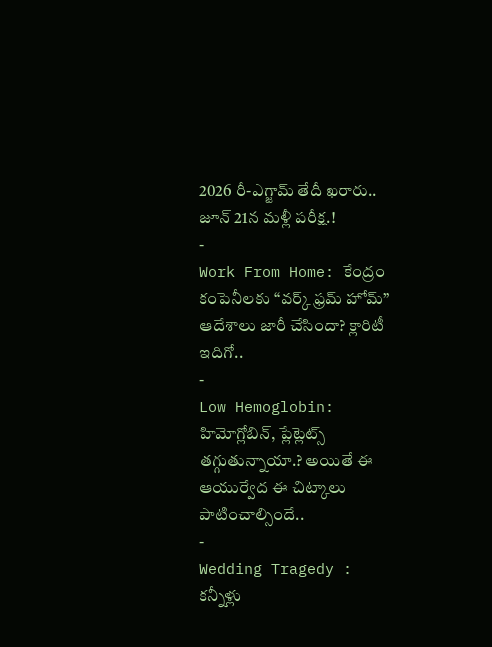2026 రీ-ఎగ్జామ్ తేదీ ఖరారు.. జూన్ 21న మళ్లీ పరీక్ష.!
-
Work From Home: కేంద్రం కంపెనీలకు “వర్క్ ఫ్రమ్ హోమ్” ఆదేశాలు జారీ చేసిందా? క్లారిటీ ఇదిగో..
-
Low Hemoglobin: హిమోగ్లోబిన్, ప్లేట్లెట్స్ తగ్గుతున్నాయా.? అయితే ఈ ఆయుర్వేద ఈ చిట్కాలు పాటించాల్సిందే..
-
Wedding Tragedy : కన్నీళ్లు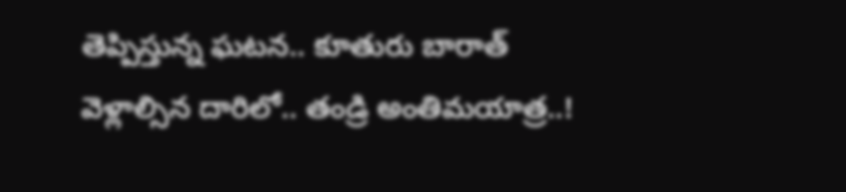తెప్పిస్తున్న ఘటన.. కూతురు బారాత్ వెళ్లాల్సిన దారిలో.. తండ్రి అంతిమయాత్ర..!